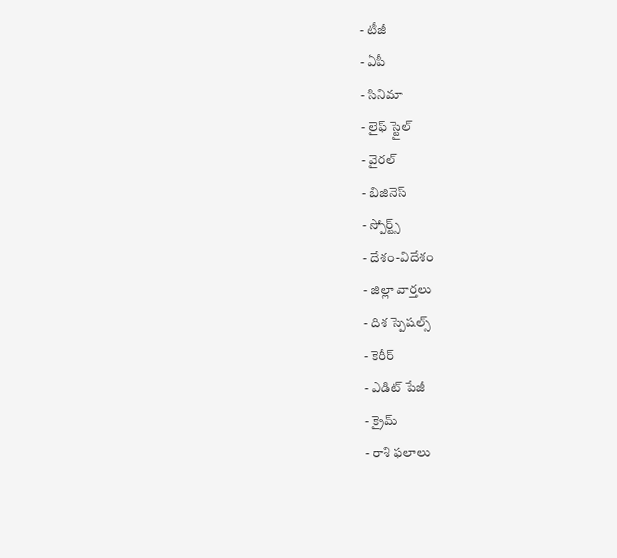- టీజీ
- ఏపీ
- సినిమా
- లైఫ్ స్టైల్
- వైరల్
- బిజినెస్
- స్పోర్ట్స్
- దేశం-విదేశం
- జిల్లా వార్తలు
- దిశ స్పెషల్స్
- కెరీర్
- ఎడిట్ పేజీ
- క్రైమ్
- రాశి ఫలాలు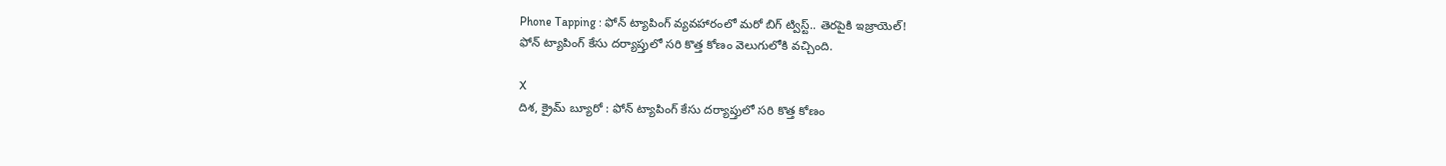Phone Tapping : ఫోన్ ట్యాపింగ్ వ్యవహారంలో మరో బిగ్ ట్విస్ట్.. తెరపైకి ఇజ్రాయెల్!
ఫోన్ ట్యాపింగ్ కేసు దర్యాప్తులో సరి కొత్త కోణం వెలుగులోకి వచ్చింది.

X
దిశ, క్రైమ్ బ్యూరో : ఫోన్ ట్యాపింగ్ కేసు దర్యాప్తులో సరి కొత్త కోణం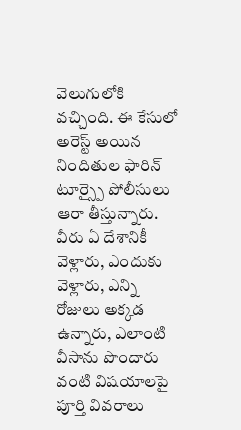వెలుగులోకి వచ్చింది. ఈ కేసులో అరెస్ట్ అయిన నిందితుల ఫారిన్ టూర్స్పై పోలీసులు ఆరా తీస్తున్నారు. వీరు ఏ దేశానికీ వెళ్లారు, ఎందుకు వెళ్లారు, ఎన్ని రోజులు అక్కడ ఉన్నారు, ఎలాంటి వీసాను పొందారు వంటి విషయాలపై పూర్తి వివరాలు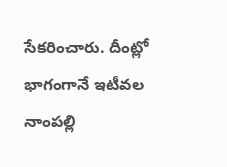సేకరించారు. దీంట్లో భాగంగానే ఇటీవల నాంపల్లి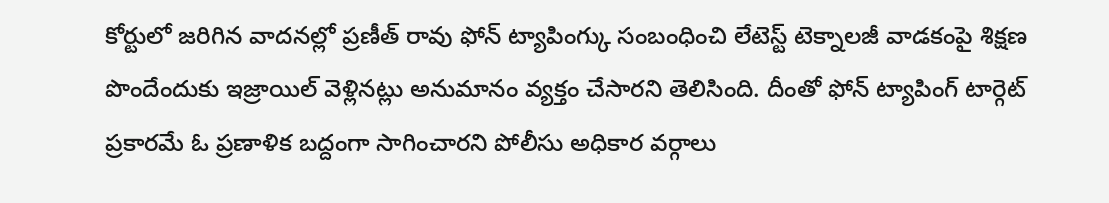కోర్టులో జరిగిన వాదనల్లో ప్రణీత్ రావు ఫోన్ ట్యాపింగ్కు సంబంధించి లేటెస్ట్ టెక్నాలజీ వాడకంపై శిక్షణ పొందేందుకు ఇజ్రాయిల్ వెళ్లినట్లు అనుమానం వ్యక్తం చేసారని తెలిసింది. దీంతో ఫోన్ ట్యాపింగ్ టార్గెట్ ప్రకారమే ఓ ప్రణాళిక బద్దంగా సాగించారని పోలీసు అధికార వర్గాలు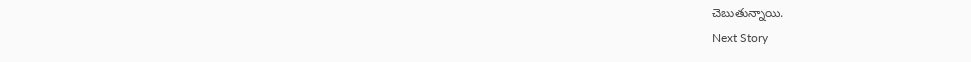చెబుతున్నాయి.
Next Story